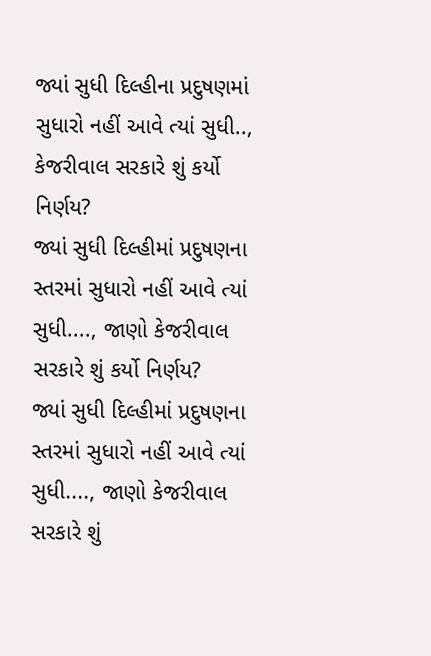જ્યાં સુધી દિલ્હીના પ્રદુષણમાં સુધારો નહીં આવે ત્યાં સુધી.., કેજરીવાલ સરકારે શું કર્યો નિર્ણય?
જ્યાં સુધી દિલ્હીમાં પ્રદુષણના સ્તરમાં સુધારો નહીં આવે ત્યાં સુધી...., જાણો કેજરીવાલ સરકારે શું કર્યો નિર્ણય?
જ્યાં સુધી દિલ્હીમાં પ્રદુષણના સ્તરમાં સુધારો નહીં આવે ત્યાં સુધી...., જાણો કેજરીવાલ સરકારે શું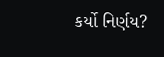કર્યો નિર્ણય?